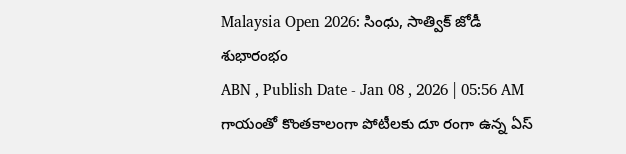Malaysia Open 2026: సింధు, సాత్విక్ జోడీ శుభారంభం
ABN , Publish Date - Jan 08 , 2026 | 05:56 AM
గాయంతో కొంతకాలంగా పోటీలకు దూ రంగా ఉన్న ఏస్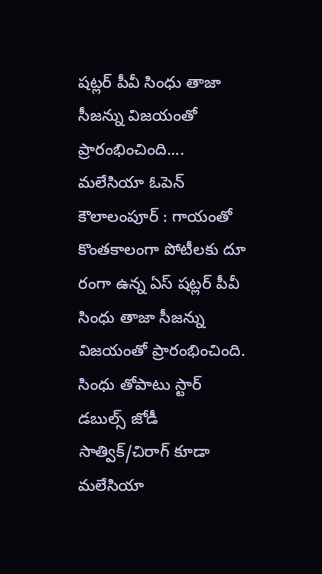షట్లర్ పీవీ సింధు తాజా సీజన్ను విజయంతో ప్రారంభించింది....
మలేసియా ఓపెన్
కౌలాలంపూర్ : గాయంతో కొంతకాలంగా పోటీలకు దూ రంగా ఉన్న ఏస్ షట్లర్ పీవీ సింధు తాజా సీజన్ను విజయంతో ప్రారంభించింది. సింధు తోపాటు స్టార్ డబుల్స్ జోడీ సాత్విక్/చిరాగ్ కూడా మలేసియా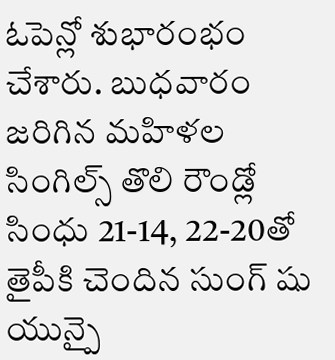ఓపెన్లో శుభారంభం చేశారు. బుధవారం జరిగిన మహిళల సింగిల్స్ తొలి రౌండ్లో సింధు 21-14, 22-20తో తైపీకి చెందిన సుంగ్ షు యున్పై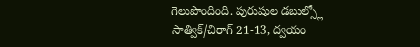గెలుపొందింది. పురుషుల డబుల్స్లో సాత్విక్/చిరాగ్ 21-13, ద్వయం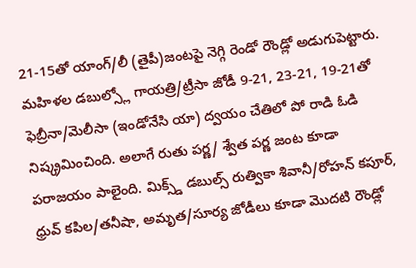21-15తో యాంగ్/లీ (తైపీ)జంటపై నెగ్గి రెండో రౌండ్లో అడుగుపెట్టారు. మహిళల డబుల్స్లో గాయత్రి/ట్రీసా జోడీ 9-21, 23-21, 19-21తో ఫెబ్రీనా/మెలీసా (ఇండోనేసి యా) ద్వయం చేతిలో పో రాడి ఓడి నిష్క్రమించింది. అలాగే రుతు పర్ణ/ శ్వేత పర్ణ జంట కూడా పరాజయం పాలైంది. మిక్స్డ్ డబుల్స్ రుత్వికా శివానీ/రోహన్ కపూర్, ధ్రువ్ కపిల/తనీషా, అమృత/సూర్య జోడీలు కూడా మొదటి రౌండ్లో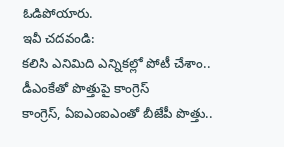ఓడిపోయారు.
ఇవీ చదవండి:
కలిసి ఎనిమిది ఎన్నికల్లో పోటీ చేశాం.. డీఎంకేతో పొత్తుపై కాంగ్రెస్
కాంగ్రెస్, ఏఐఎంఐఎంతో బీజేపీ పొత్తు..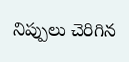నిప్పులు చెరిగిన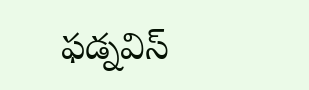ఫడ్నవిస్